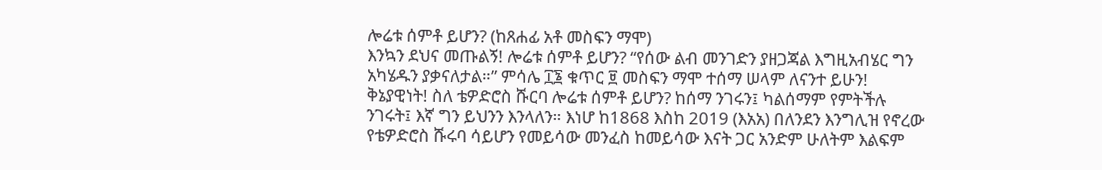ሎሬቱ ሰምቶ ይሆን? (ከጸሐፊ አቶ መስፍን ማሞ)
እንኳን ደህና መጡልኝ! ሎሬቱ ሰምቶ ይሆን? “የሰው ልብ መንገድን ያዘጋጃል እግዚአብሄር ግን አካሄዱን ያቃናለታል።” ምሳሌ ፲፮ ቁጥር ፱ መስፍን ማሞ ተሰማ ሠላም ለናንተ ይሁን! ቅኔያዊነት! ስለ ቴዎድሮስ ሹርባ ሎሬቱ ሰምቶ ይሆን? ከሰማ ንገሩን፤ ካልሰማም የምትችሉ ንገሩት፤ እኛ ግን ይህንን እንላለን። እነሆ ከ1868 እስከ 2019 (እአአ) በለንደን እንግሊዝ የኖረው የቴዎድሮስ ሹሩባ ሳይሆን የመይሳው መንፈስ ከመይሳው እናት ጋር አንድም ሁለትም እልፍም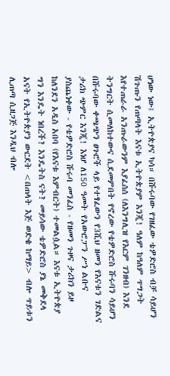ሆነው ነው፤ ኢትዮጵያና ካሳ። በሹሩባው የገዘፈው ቴዎድሮስ ብቻ ሳይሆን ሽጉጡን የጠጣላት እናቱ ኢትዮጵያም እንጂ! ዓለም ከዓለም ጥግጋት እየተጠራራ አንጡራውንም እያፈሰሰ (ለእንግሊዝ የእርም ገንዘብ) እንደ ትንግርት ሲመለከተውና ሲደመምበት የኖረው የቴዎድሮስ ሹሩባን ሳይሆን በሹሩባው ቀጫጭን ፀጉሮች ላይ የተፃፈውን የ3ሺህ ዘመን የእናቱን ገድልና ታሪክ ጭምር እንጂ! እነሆ ለ150 ዓመት የአውሮፓን ሥነ ልቡና ያስጨነቀው - የቴዎድሮስ ሹሩባ መንፈስ - የዘመን ጉዞና ታሪክን ይዞ ከለንደን አዲስ አበባ (የእናቱ እምብርት) ተመልሷል። እናቱ ኢትዮጵያ ግን እንዴት ነበረች? እንዴትስ ናት? መይሳው ቴዎድሮስ ያኔ መቅደላ አናት የኢትዮጵያን ውርደት <በጠላት እጅ ወድቄ ከማይ> ብሎ ጥይቱን ሊጠጣ ሲዘጋጅ እንዲህ ብሎ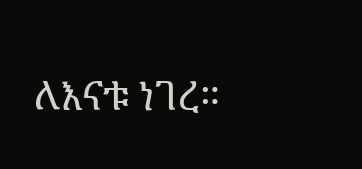ለእናቱ ነገረ።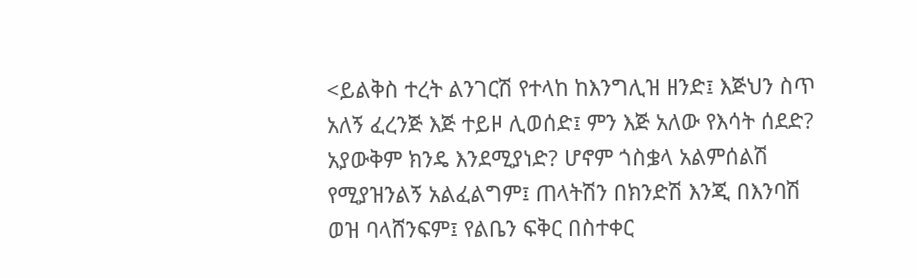<ይልቅስ ተረት ልንገርሽ የተላከ ከእንግሊዝ ዘንድ፤ እጅህን ስጥ አለኝ ፈረንጅ እጅ ተይዞ ሊወሰድ፤ ምን እጅ አለው የእሳት ሰደድ? አያውቅም ክንዴ እንደሚያነድ? ሆኖም ጎስቌላ አልምሰልሽ የሚያዝንልኝ አልፈልግም፤ ጠላትሽን በክንድሽ እንጂ በእንባሽ ወዝ ባላሸንፍም፤ የልቤን ፍቅር በስተቀር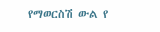የማወርስሽ ውል የ